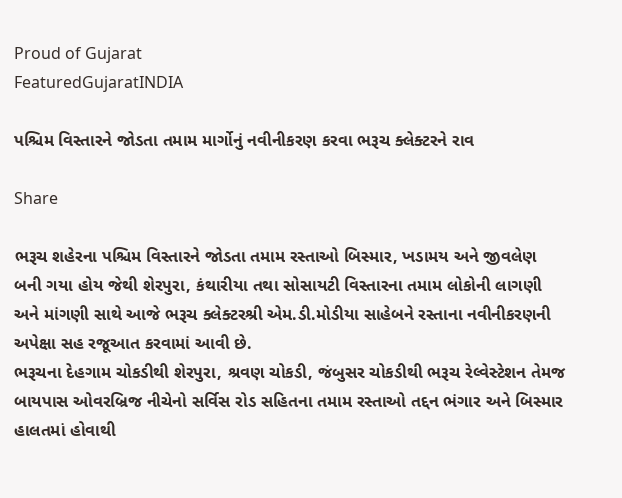Proud of Gujarat
FeaturedGujaratINDIA

પશ્ચિમ વિસ્તારને જોડતા તમામ માર્ગોનું નવીનીકરણ કરવા ભરૂચ ક્લેક્ટરને રાવ

Share

ભરૂચ શહેરના પશ્ચિમ વિસ્તારને જોડતા તમામ રસ્તાઓ બિસ્માર, ખડામય અને જીવલેણ બની ગયા હોય જેથી શેરપુરા, કંથારીયા તથા સોસાયટી વિસ્તારના તમામ લોકોની લાગણી અને માંગણી સાથે આજે ભરૂચ ક્લેક્ટરશ્રી એમ.ડી.મોડીયા સાહેબને રસ્તાના નવીનીકરણની અપેક્ષા સહ રજૂઆત કરવામાં આવી છે.
ભરૂચના દેહગામ ચોકડીથી શેરપુરા, શ્રવણ ચોકડી, જંબુસર ચોકડીથી ભરૂચ રેલ્વેસ્ટેશન તેમજ બાયપાસ ઓવરબ્રિજ નીચેનો સર્વિસ રોડ સહિતના તમામ રસ્તાઓ તદ્દન ભંગાર અને બિસ્માર હાલતમાં હોવાથી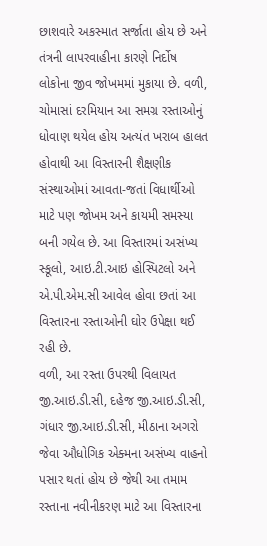છાશવારે અકસ્માત સર્જાતા હોય છે અને તંત્રની લાપરવાહીના કારણે નિર્દોષ લોકોના જીવ જોખમમાં મુકાયા છે. વળી, ચોમાસાં દરમિયાન આ સમગ્ર રસ્તાઓનું ધોવાણ થયેલ હોય અત્યંત ખરાબ હાલત હોવાથી આ વિસ્તારની શૈક્ષણીક સંસ્થાઓમાં આવતા-જતાં વિધાર્થીઓ માટે પણ જોખમ અને કાયમી સમસ્યા બની ગયેલ છે. આ વિસ્તારમાં અસંખ્ય સ્કૂલો, આઇ.ટી.આઇ હોસ્પિટલો અને એ.પી.એમ.સી આવેલ હોવા છતાં આ વિસ્તારના રસ્તાઓની ઘોર ઉપેક્ષા થઈ રહી છે.
વળી, આ રસ્તા ઉપરથી વિલાયત જી.આઇ.ડી.સી, દહેજ જી.આઇ.ડી.સી, ગંધાર જી.આઇ.ડી.સી, મીઠાના અગરો જેવા ઔધોગિક એક્મના અસંખ્ય વાહનો પસાર થતાં હોય છે જેથી આ તમામ રસ્તાના નવીનીકરણ માટે આ વિસ્તારના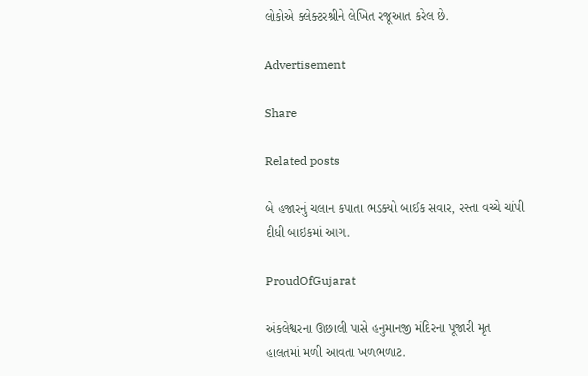લોકોએ ક્લેક્ટરશ્રીને લેખિત રજૂઆત કરેલ છે.

Advertisement

Share

Related posts

બે હજારનું ચલાન કપાતા ભડક્યો બાઈક સવાર, રસ્તા વચ્ચે ચાંપી દીધી બાઇકમાં આગ.

ProudOfGujarat

અંકલેશ્વરના ઊછાલી પાસે હનુમાનજી મંદિરના પૂજારી મૃત હાલતમાં મળી આવતા ખળભળાટ.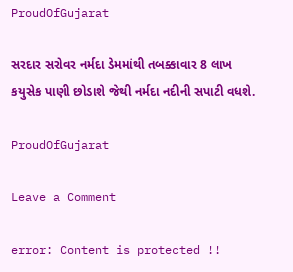ProudOfGujarat

સરદાર સરોવર નર્મદા ડેમમાંથી તબક્કાવાર 8 લાખ કયુસેક પાણી છોડાશે જેથી નર્મદા નદીની સપાટી વધશે.

ProudOfGujarat

Leave a Comment

error: Content is protected !!